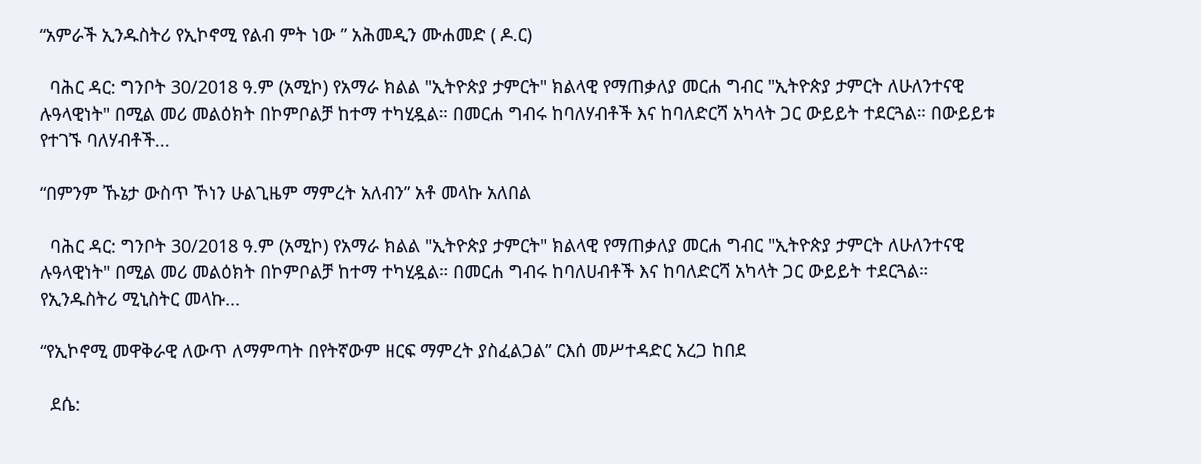“አምራች ኢንዱስትሪ የኢኮኖሚ የልብ ምት ነው ” አሕመዲን ሙሐመድ ( ዶ.ር)

  ባሕር ዳር: ግንቦት 30/2018 ዓ.ም (አሚኮ) የአማራ ክልል "ኢትዮጵያ ታምርት" ክልላዊ የማጠቃለያ መርሐ ግብር "ኢትዮጵያ ታምርት ለሁለንተናዊ ሉዓላዊነት" በሚል መሪ መልዕክት በኮምቦልቻ ከተማ ተካሂዷል። በመርሐ ግብሩ ከባለሃብቶች እና ከባለድርሻ አካላት ጋር ውይይት ተደርጓል። በውይይቱ የተገኙ ባለሃብቶች...

“በምንም ኹኔታ ውስጥ ኾነን ሁልጊዜም ማምረት አለብን” አቶ መላኩ አለበል

  ባሕር ዳር: ግንቦት 30/2018 ዓ.ም (አሚኮ) የአማራ ክልል "ኢትዮጵያ ታምርት" ክልላዊ የማጠቃለያ መርሐ ግብር "ኢትዮጵያ ታምርት ለሁለንተናዊ ሉዓላዊነት" በሚል መሪ መልዕክት በኮምቦልቻ ከተማ ተካሂዷል። በመርሐ ግብሩ ከባለሀብቶች እና ከባለድርሻ አካላት ጋር ውይይት ተደርጓል። የኢንዱስትሪ ሚኒስትር መላኩ...

“የኢኮኖሚ መዋቅራዊ ለውጥ ለማምጣት በየትኛውም ዘርፍ ማምረት ያስፈልጋል” ርእሰ መሥተዳድር አረጋ ከበደ

  ደሴ: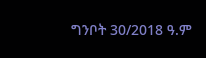ግንቦት 30/2018 ዓ.ም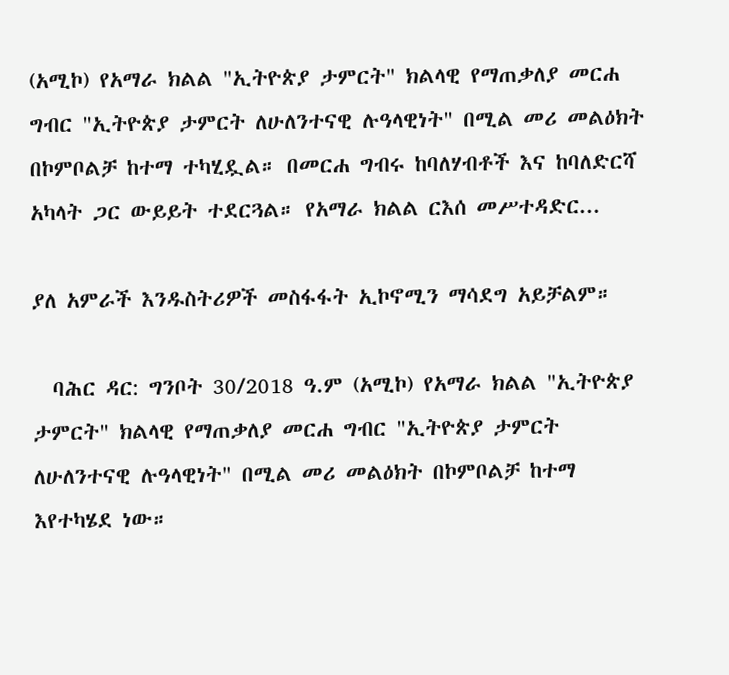(አሚኮ) የአማራ ክልል "ኢትዮጵያ ታምርት" ክልላዊ የማጠቃለያ መርሐ ግብር "ኢትዮጵያ ታምርት ለሁለንተናዊ ሉዓላዊነት" በሚል መሪ መልዕክት በኮምቦልቻ ከተማ ተካሂዷል። በመርሐ ግብሩ ከባለሃብቶች እና ከባለድርሻ አካላት ጋር ውይይት ተደርጓል። የአማራ ክልል ርእሰ መሥተዳድር...

ያለ አምራች እንዱስትሪዎች መስፋፋት ኢኮኖሚን ማሳደግ አይቻልም።

  ባሕር ዳር: ግንቦት 30/2018 ዓ.ም (አሚኮ) የአማራ ክልል "ኢትዮጵያ ታምርት" ክልላዊ የማጠቃለያ መርሐ ግብር "ኢትዮጵያ ታምርት ለሁለንተናዊ ሉዓላዊነት" በሚል መሪ መልዕክት በኮምቦልቻ ከተማ እየተካሄደ ነው።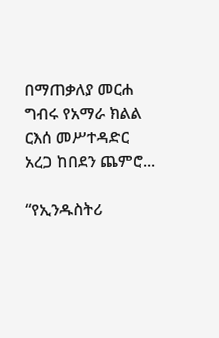በማጠቃለያ መርሐ ግብሩ የአማራ ክልል ርእሰ መሥተዳድር አረጋ ከበደን ጨምሮ...

“የኢንዱስትሪ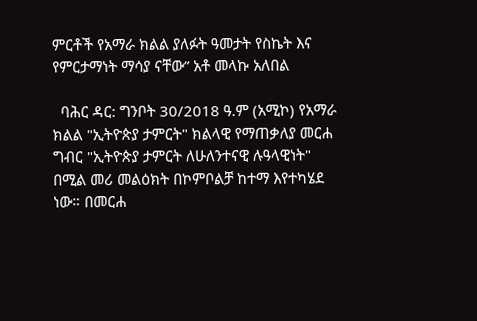ምርቶች የአማራ ክልል ያለፉት ዓመታት የስኬት እና የምርታማነት ማሳያ ናቸው” አቶ መላኩ አለበል

  ባሕር ዳር: ግንቦት 30/2018 ዓ.ም (አሚኮ) የአማራ ክልል "ኢትዮጵያ ታምርት" ክልላዊ የማጠቃለያ መርሐ ግብር "ኢትዮጵያ ታምርት ለሁለንተናዊ ሉዓላዊነት" በሚል መሪ መልዕክት በኮምቦልቻ ከተማ እየተካሄደ ነው። በመርሐ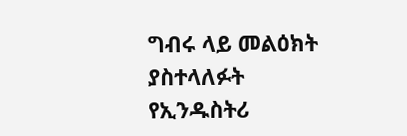ግብሩ ላይ መልዕክት ያስተላለፉት የኢንዱስትሪ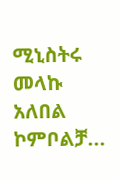ሚኒስትሩ መላኩ አለበል ኮምቦልቻ...